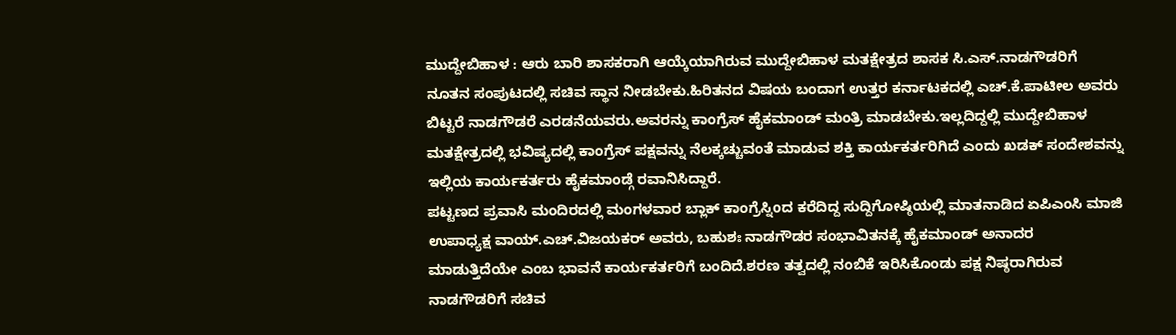ಮುದ್ದೇಬಿಹಾಳ : ಆರು ಬಾರಿ ಶಾಸಕರಾಗಿ ಆಯ್ಕೆಯಾಗಿರುವ ಮುದ್ದೇಬಿಹಾಳ ಮತಕ್ಷೇತ್ರದ ಶಾಸಕ ಸಿ.ಎಸ್.ನಾಡಗೌಡರಿಗೆ ನೂತನ ಸಂಪುಟದಲ್ಲಿ ಸಚಿವ ಸ್ಥಾನ ನೀಡಬೇಕು.ಹಿರಿತನದ ವಿಷಯ ಬಂದಾಗ ಉತ್ತರ ಕರ್ನಾಟಕದಲ್ಲಿ ಎಚ್.ಕೆ.ಪಾಟೀಲ ಅವರು ಬಿಟ್ಟರೆ ನಾಡಗೌಡರೆ ಎರಡನೆಯವರು.ಅವರನ್ನು ಕಾಂಗ್ರೆಸ್ ಹೈಕಮಾಂಡ್ ಮಂತ್ರಿ ಮಾಡಬೇಕು.ಇಲ್ಲದಿದ್ದಲ್ಲಿ ಮುದ್ದೇಬಿಹಾಳ ಮತಕ್ಷೇತ್ರದಲ್ಲಿ ಭವಿಷ್ಯದಲ್ಲಿ ಕಾಂಗ್ರೆಸ್ ಪಕ್ಷವನ್ನು ನೆಲಕ್ಕಚ್ಚುವಂತೆ ಮಾಡುವ ಶಕ್ತಿ ಕಾರ್ಯಕರ್ತರಿಗಿದೆ ಎಂದು ಖಡಕ್ ಸಂದೇಶವನ್ನು ಇಲ್ಲಿಯ ಕಾರ್ಯಕರ್ತರು ಹೈಕಮಾಂಡ್ಗೆ ರವಾನಿಸಿದ್ದಾರೆ.
ಪಟ್ಟಣದ ಪ್ರವಾಸಿ ಮಂದಿರದಲ್ಲಿ ಮಂಗಳವಾರ ಬ್ಲಾಕ್ ಕಾಂಗ್ರೆಸ್ನಿoದ ಕರೆದಿದ್ದ ಸುದ್ದಿಗೋಷ್ಠಿಯಲ್ಲಿ ಮಾತನಾಡಿದ ಏಪಿಎಂಸಿ ಮಾಜಿ ಉಪಾಧ್ಯಕ್ಷ ವಾಯ್.ಎಚ್.ವಿಜಯಕರ್ ಅವರು, ಬಹುಶಃ ನಾಡಗೌಡರ ಸಂಭಾವಿತನಕ್ಕೆ ಹೈಕಮಾಂಡ್ ಅನಾದರ ಮಾಡುತ್ತಿದೆಯೇ ಎಂಬ ಭಾವನೆ ಕಾರ್ಯಕರ್ತರಿಗೆ ಬಂದಿದೆ.ಶರಣ ತತ್ವದಲ್ಲಿ ನಂಬಿಕೆ ಇರಿಸಿಕೊಂಡು ಪಕ್ಷ ನಿಷ್ಠರಾಗಿರುವ ನಾಡಗೌಡರಿಗೆ ಸಚಿವ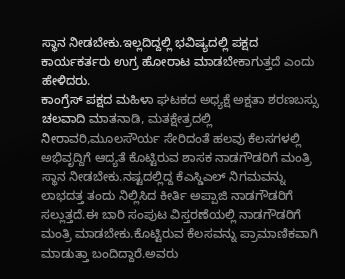ಸ್ಥಾನ ನೀಡಬೇಕು.ಇಲ್ಲದಿದ್ದಲ್ಲಿ ಭವಿಷ್ಯದಲ್ಲಿ ಪಕ್ಷದ ಕಾರ್ಯಕರ್ತರು ಉಗ್ರ ಹೋರಾಟ ಮಾಡಬೇಕಾಗುತ್ತದೆ ಎಂದು ಹೇಳಿದರು.
ಕಾಂಗ್ರೆಸ್ ಪಕ್ಷದ ಮಹಿಳಾ ಘಟಕದ ಅಧ್ಯಕ್ಷೆ ಅಕ್ಷತಾ ಶರಣಬಸ್ಸು ಚಲವಾದಿ ಮಾತನಾಡಿ, ಮತಕ್ಷೇತ್ರದಲ್ಲಿ ನೀರಾವರಿ,ಮೂಲಸೌರ್ಯ ಸೇರಿದಂತೆ ಹಲವು ಕೆಲಸಗಳಲ್ಲಿ ಅಭಿವೃದ್ದಿಗೆ ಆದ್ಯತೆ ಕೊಟ್ಟಿರುವ ಶಾಸಕ ನಾಡಗೌಡರಿಗೆ ಮಂತ್ರಿ ಸ್ಥಾನ ನೀಡಬೇಕು.ನಷ್ಟದಲ್ಲಿದ್ದ ಕೆಎಸ್ಡಿಎಲ್ ನಿಗಮವನ್ನು ಲಾಭದತ್ತ ತಂದು ನಿಲ್ಲಿಸಿದ ಕೀರ್ತಿ ಅಪ್ಪಾಜಿ ನಾಡಗೌಡರಿಗೆ ಸಲ್ಲುತ್ತದೆ.ಈ ಬಾರಿ ಸಂಪುಟ ವಿಸ್ತರಣೆಯಲ್ಲಿ ನಾಡಗೌಡರಿಗೆ ಮಂತ್ರಿ ಮಾಡಬೇಕು.ಕೊಟ್ಟಿರುವ ಕೆಲಸವನ್ನು ಪ್ರಾಮಾಣಿಕವಾಗಿ ಮಾಡುತ್ತಾ ಬಂದಿದ್ದಾರೆ.ಅವರು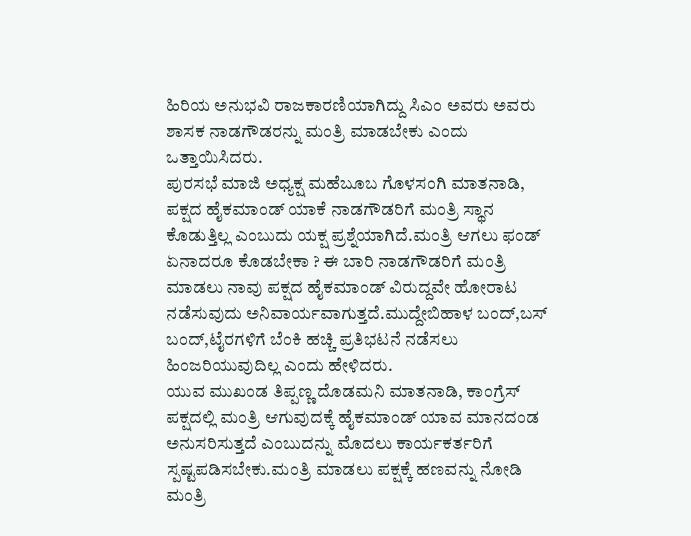ಹಿರಿಯ ಅನುಭವಿ ರಾಜಕಾರಣಿಯಾಗಿದ್ದು ಸಿಎಂ ಅವರು ಅವರು ಶಾಸಕ ನಾಡಗೌಡರನ್ನು ಮಂತ್ರಿ ಮಾಡಬೇಕು ಎಂದು ಒತ್ತಾಯಿಸಿದರು.
ಪುರಸಭೆ ಮಾಜಿ ಅಧ್ಯಕ್ಷ ಮಹೆಬೂಬ ಗೊಳಸಂಗಿ ಮಾತನಾಡಿ, ಪಕ್ಷದ ಹೈಕಮಾಂಡ್ ಯಾಕೆ ನಾಡಗೌಡರಿಗೆ ಮಂತ್ರಿ ಸ್ಥಾನ ಕೊಡುತ್ತಿಲ್ಲ ಎಂಬುದು ಯಕ್ಷ ಪ್ರಶ್ನೆಯಾಗಿದೆ.ಮಂತ್ರಿ ಆಗಲು ಫಂಡ್ ಏನಾದರೂ ಕೊಡಬೇಕಾ ? ಈ ಬಾರಿ ನಾಡಗೌಡರಿಗೆ ಮಂತ್ರಿ ಮಾಡಲು ನಾವು ಪಕ್ಷದ ಹೈಕಮಾಂಡ್ ವಿರುದ್ದವೇ ಹೋರಾಟ ನಡೆಸುವುದು ಅನಿವಾರ್ಯವಾಗುತ್ತದೆ.ಮುದ್ದೇಬಿಹಾಳ ಬಂದ್,ಬಸ್ ಬಂದ್,ಟೈರಗಳಿಗೆ ಬೆಂಕಿ ಹಚ್ಚಿ ಪ್ರತಿಭಟನೆ ನಡೆಸಲು ಹಿಂಜರಿಯುವುದಿಲ್ಲ ಎಂದು ಹೇಳಿದರು.
ಯುವ ಮುಖಂಡ ತಿಪ್ಪಣ್ಣ ದೊಡಮನಿ ಮಾತನಾಡಿ, ಕಾಂಗ್ರೆಸ್ ಪಕ್ಷದಲ್ಲಿ ಮಂತ್ರಿ ಆಗುವುದಕ್ಕೆ ಹೈಕಮಾಂಡ್ ಯಾವ ಮಾನದಂಡ ಅನುಸರಿಸುತ್ತದೆ ಎಂಬುದನ್ನು ಮೊದಲು ಕಾರ್ಯಕರ್ತರಿಗೆ ಸ್ಪಷ್ಟಪಡಿಸಬೇಕು.ಮಂತ್ರಿ ಮಾಡಲು ಪಕ್ಷಕ್ಕೆ ಹಣವನ್ನು ನೋಡಿ ಮಂತ್ರಿ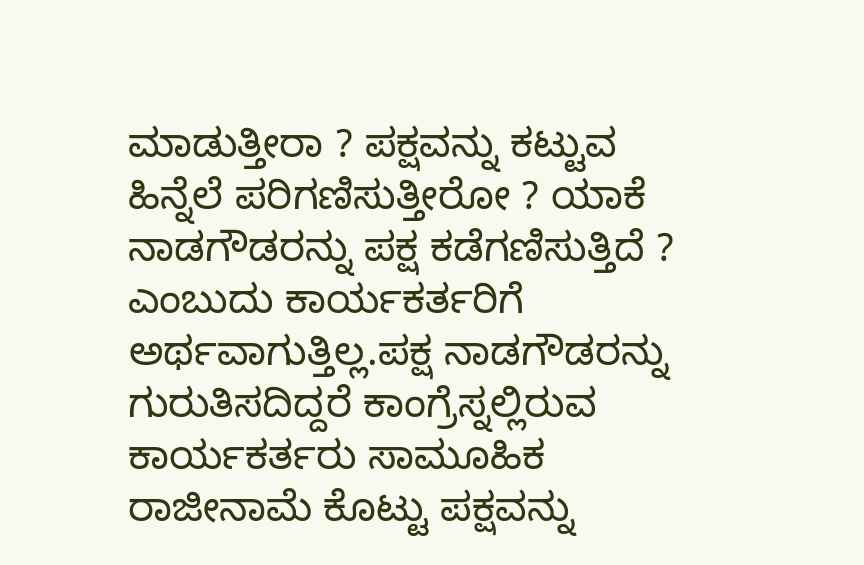ಮಾಡುತ್ತೀರಾ ? ಪಕ್ಷವನ್ನು ಕಟ್ಟುವ ಹಿನ್ನೆಲೆ ಪರಿಗಣಿಸುತ್ತೀರೋ ? ಯಾಕೆ ನಾಡಗೌಡರನ್ನು ಪಕ್ಷ ಕಡೆಗಣಿಸುತ್ತಿದೆ ? ಎಂಬುದು ಕಾರ್ಯಕರ್ತರಿಗೆ ಅರ್ಥವಾಗುತ್ತಿಲ್ಲ.ಪಕ್ಷ ನಾಡಗೌಡರನ್ನು ಗುರುತಿಸದಿದ್ದರೆ ಕಾಂಗ್ರೆಸ್ನಲ್ಲಿರುವ ಕಾರ್ಯಕರ್ತರು ಸಾಮೂಹಿಕ ರಾಜೀನಾಮೆ ಕೊಟ್ಟು ಪಕ್ಷವನ್ನು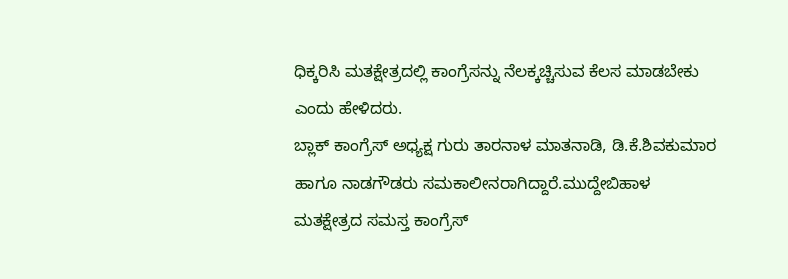ಧಿಕ್ಕರಿಸಿ ಮತಕ್ಷೇತ್ರದಲ್ಲಿ ಕಾಂಗ್ರೆಸನ್ನು ನೆಲಕ್ಕಚ್ಚಿಸುವ ಕೆಲಸ ಮಾಡಬೇಕು ಎಂದು ಹೇಳಿದರು.
ಬ್ಲಾಕ್ ಕಾಂಗ್ರೆಸ್ ಅಧ್ಯಕ್ಷ ಗುರು ತಾರನಾಳ ಮಾತನಾಡಿ, ಡಿ.ಕೆ.ಶಿವಕುಮಾರ ಹಾಗೂ ನಾಡಗೌಡರು ಸಮಕಾಲೀನರಾಗಿದ್ದಾರೆ.ಮುದ್ದೇಬಿಹಾಳ ಮತಕ್ಷೇತ್ರದ ಸಮಸ್ತ ಕಾಂಗ್ರೆಸ್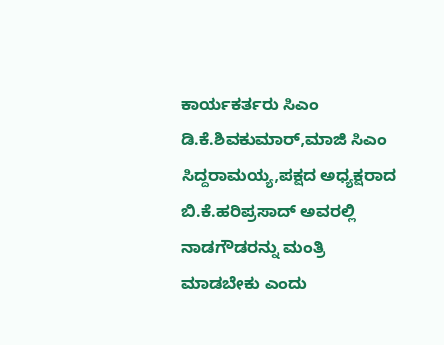ಕಾರ್ಯಕರ್ತರು ಸಿಎಂ ಡಿ.ಕೆ.ಶಿವಕುಮಾರ್,ಮಾಜಿ ಸಿಎಂ ಸಿದ್ದರಾಮಯ್ಯ,ಪಕ್ಷದ ಅಧ್ಯಕ್ಷರಾದ ಬಿ.ಕೆ.ಹರಿಪ್ರಸಾದ್ ಅವರಲ್ಲಿ ನಾಡಗೌಡರನ್ನು ಮಂತ್ರಿ ಮಾಡಬೇಕು ಎಂದು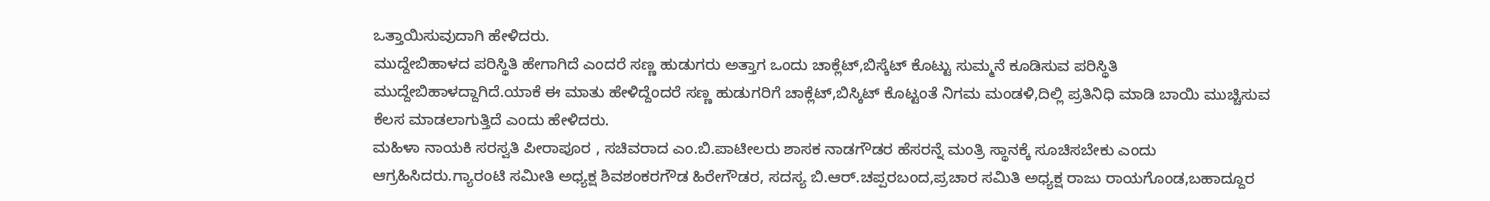ಒತ್ತಾಯಿಸುವುದಾಗಿ ಹೇಳಿದರು.
ಮುದ್ದೇಬಿಹಾಳದ ಪರಿಸ್ಥಿತಿ ಹೇಗಾಗಿದೆ ಎಂದರೆ ಸಣ್ಣ ಹುಡುಗರು ಅತ್ತಾಗ ಒಂದು ಚಾಕ್ಲೆಟ್,ಬಿಸ್ಕೆಟ್ ಕೊಟ್ಟು ಸುಮ್ಮನೆ ಕೂಡಿಸುವ ಪರಿಸ್ಥಿತಿ ಮುದ್ದೇಬಿಹಾಳದ್ದಾಗಿದೆ.ಯಾಕೆ ಈ ಮಾತು ಹೇಳಿದ್ದೆಂದರೆ ಸಣ್ಣ ಹುಡುಗರಿಗೆ ಚಾಕ್ಲೆಟ್,ಬಿಸ್ಕಿಟ್ ಕೊಟ್ಟಂತೆ ನಿಗಮ ಮಂಡಳಿ,ದಿಲ್ಲಿ ಪ್ರತಿನಿಧಿ ಮಾಡಿ ಬಾಯಿ ಮುಚ್ಚಿಸುವ ಕೆಲಸ ಮಾಡಲಾಗುತ್ತಿದೆ ಎಂದು ಹೇಳಿದರು.
ಮಹಿಳಾ ನಾಯಕಿ ಸರಸ್ವತಿ ಪೀರಾಪೂರ , ಸಚಿವರಾದ ಎಂ.ಬಿ.ಪಾಟೀಲರು ಶಾಸಕ ನಾಡಗೌಡರ ಹೆಸರನ್ನೆ ಮಂತ್ರಿ ಸ್ಥಾನಕ್ಕೆ ಸೂಚಿಸಬೇಕು ಎಂದು ಆಗ್ರಹಿಸಿದರು.ಗ್ಯಾರಂಟಿ ಸಮೀತಿ ಅಧ್ಯಕ್ಷ ಶಿವಶಂಕರಗೌಡ ಹಿರೇಗೌಡರ, ಸದಸ್ಯ ಬಿ.ಆರ್.ಚಪ್ಪರಬಂದ,ಪ್ರಚಾರ ಸಮಿತಿ ಅಧ್ಯಕ್ಷ ರಾಜು ರಾಯಗೊಂಡ,ಬಹಾದ್ದೂರ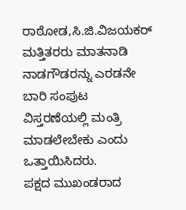ರಾಠೋಡ,ಸಿ.ಜಿ.ವಿಜಯಕರ್ ಮತ್ತಿತರರು ಮಾತನಾಡಿ ನಾಡಗೌಡರನ್ನು ಎರಡನೇ ಬಾರಿ ಸಂಪುಟ ವಿಸ್ತರಣೆಯಲ್ಲಿ ಮಂತ್ರಿ ಮಾಡಲೇಬೇಕು ಎಂದು ಒತ್ತಾಯಿಸಿದರು.
ಪಕ್ಷದ ಮುಖಂಡರಾದ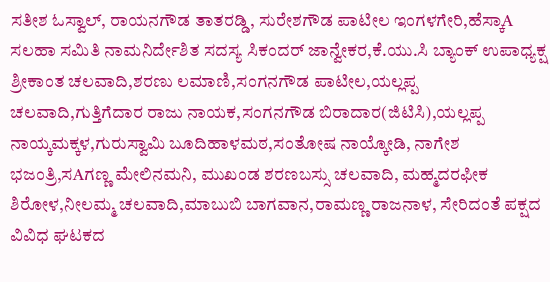ಸತೀಶ ಓಸ್ವಾಲ್, ರಾಯನಗೌಡ ತಾತರಡ್ಡಿ, ಸುರೇಶಗೌಡ ಪಾಟೀಲ ಇಂಗಳಗೇರಿ,ಹೆಸ್ಕಾA ಸಲಹಾ ಸಮಿತಿ ನಾಮನಿರ್ದೇಶಿತ ಸದಸ್ಯ ಸಿಕಂದರ್ ಜಾನ್ವೇಕರ,ಕೆ.ಯು.ಸಿ ಬ್ಯಾಂಕ್ ಉಪಾಧ್ಯಕ್ಷ ಶ್ರೀಕಾಂತ ಚಲವಾದಿ,ಶರಣು ಲಮಾಣಿ,ಸಂಗನಗೌಡ ಪಾಟೀಲ,ಯಲ್ಲಪ್ಪ ಚಲವಾದಿ,ಗುತ್ತಿಗೆದಾರ ರಾಜು ನಾಯಕ,ಸಂಗನಗೌಡ ಬಿರಾದಾರ(ಜಿಟಿಸಿ),ಯಲ್ಲಪ್ಪ ನಾಯ್ಕಮಕ್ಕಳ,ಗುರುಸ್ವಾಮಿ ಬೂದಿಹಾಳಮಠ,ಸಂತೋಷ ನಾಯ್ಕೋಡಿ, ನಾಗೇಶ ಭಜಂತ್ರಿ,ಸAಗಣ್ಣ ಮೇಲಿನಮನಿ, ಮುಖಂಡ ಶರಣಬಸ್ಸು ಚಲವಾದಿ, ಮಹ್ಮದರಫೀಕ ಶಿರೋಳ,ನೀಲಮ್ಮ ಚಲವಾದಿ,ಮಾಬುಬಿ ಬಾಗವಾನ,ರಾಮಣ್ಣ ರಾಜನಾಳ, ಸೇರಿದಂತೆ ಪಕ್ಷದ ವಿವಿಧ ಘಟಕದ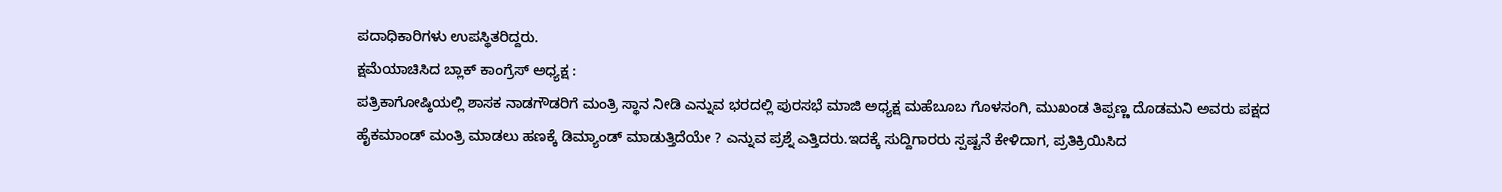ಪದಾಧಿಕಾರಿಗಳು ಉಪಸ್ಥಿತರಿದ್ದರು.
ಕ್ಷಮೆಯಾಚಿಸಿದ ಬ್ಲಾಕ್ ಕಾಂಗ್ರೆಸ್ ಅಧ್ಯಕ್ಷ :
ಪತ್ರಿಕಾಗೋಷ್ಠಿಯಲ್ಲಿ ಶಾಸಕ ನಾಡಗೌಡರಿಗೆ ಮಂತ್ರಿ ಸ್ಥಾನ ನೀಡಿ ಎನ್ನುವ ಭರದಲ್ಲಿ ಪುರಸಭೆ ಮಾಜಿ ಅಧ್ಯಕ್ಷ ಮಹೆಬೂಬ ಗೊಳಸಂಗಿ, ಮುಖಂಡ ತಿಪ್ಪಣ್ಣ ದೊಡಮನಿ ಅವರು ಪಕ್ಷದ ಹೈಕಮಾಂಡ್ ಮಂತ್ರಿ ಮಾಡಲು ಹಣಕ್ಕೆ ಡಿಮ್ಯಾಂಡ್ ಮಾಡುತ್ತಿದೆಯೇ ? ಎನ್ನುವ ಪ್ರಶ್ನೆ ಎತ್ತಿದರು.ಇದಕ್ಕೆ ಸುದ್ದಿಗಾರರು ಸ್ಪಷ್ಟನೆ ಕೇಳಿದಾಗ, ಪ್ರತಿಕ್ರಿಯಿಸಿದ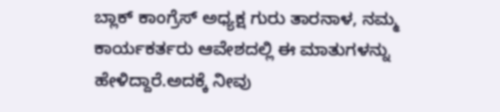ಬ್ಲಾಕ್ ಕಾಂಗ್ರೆಸ್ ಅಧ್ಯಕ್ಷ ಗುರು ತಾರನಾಳ, ನಮ್ಮ ಕಾರ್ಯಕರ್ತರು ಆವೇಶದಲ್ಲಿ ಈ ಮಾತುಗಳನ್ನು ಹೇಳಿದ್ದಾರೆ.ಅದಕ್ಕೆ ನೀವು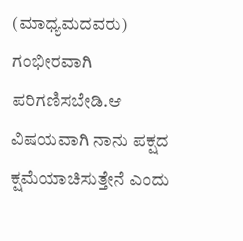(ಮಾಧ್ಯಮದವರು) ಗಂಭೀರವಾಗಿ ಪರಿಗಣಿಸಬೇಡಿ.ಆ ವಿಷಯವಾಗಿ ನಾನು ಪಕ್ಷದ ಕ್ಷಮೆಯಾಚಿಸುತ್ತೇನೆ ಎಂದು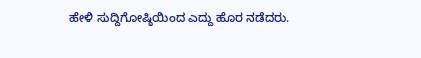ಹೇಳಿ ಸುದ್ದಿಗೋಷ್ಠಿಯಿಂದ ಎದ್ದು ಹೊರ ನಡೆದರು.